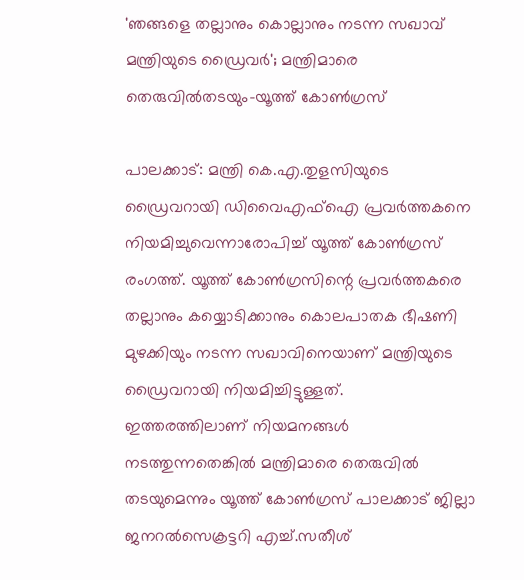'ഞങ്ങളെ തല്ലാനും കൊല്ലാനും നടന്ന സഖാവ് മന്ത്രിയുടെ ഡ്രൈവർ'; മന്ത്രിമാരെ തെരുവിൽതടയും-യൂത്ത് കോൺഗ്രസ്

പാലക്കാട്: മന്ത്രി കെ.എ.തുളസിയുടെ ഡ്രൈവറായി ഡിവൈഎഫ്ഐ പ്രവർത്തകനെ നിയമിച്ചുവെന്നാരോപിച്ച് യൂത്ത് കോൺഗ്രസ് രംഗത്ത്. യൂത്ത് കോൺഗ്രസിന്റെ പ്രവർത്തകരെ തല്ലാനും കയ്യൊടിക്കാനും കൊലപാതക ഭീഷണി മുഴക്കിയും നടന്ന സഖാവിനെയാണ് മന്ത്രിയുടെ ഡ്രൈവറായി നിയമിച്ചിട്ടുള്ളത്.
ഇത്തരത്തിലാണ് നിയമനങ്ങൾ നടത്തുന്നതെങ്കിൽ മന്ത്രിമാരെ തെരുവിൽ തടയുമെന്നും യൂത്ത് കോൺഗ്രസ് പാലക്കാട് ജില്ലാ ജനറൽസെക്രട്ടറി എച്ച്.സതീശ്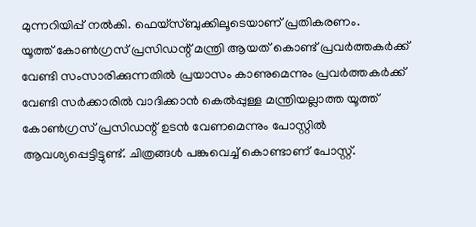മുന്നറിയിപ്പ് നൽകി. ഫെയ്സ്ബുക്കിലൂടെയാണ് പ്രതികരണം.
യൂത്ത് കോൺഗ്രസ് പ്രസിഡന്റ് മന്ത്രി ആയത് കൊണ്ട് പ്രവർത്തകർക്ക് വേണ്ടി സംസാരിക്കുന്നതിൽ പ്രയാസം കാണുമെന്നും പ്രവർത്തകർക്ക് വേണ്ടി സർക്കാരിൽ വാദിക്കാൻ കെൽപ്പുള്ള മന്ത്രിയല്ലാത്ത യൂത്ത് കോൺഗ്രസ് പ്രസിഡന്റ് ഉടൻ വേണമെന്നും പോസ്റ്റിൽ ആവശ്യപ്പെട്ടിട്ടുണ്ട്. ചിത്രങ്ങൾ പങ്കുവെച്ച് കൊണ്ടാണ് പോസ്റ്റ്.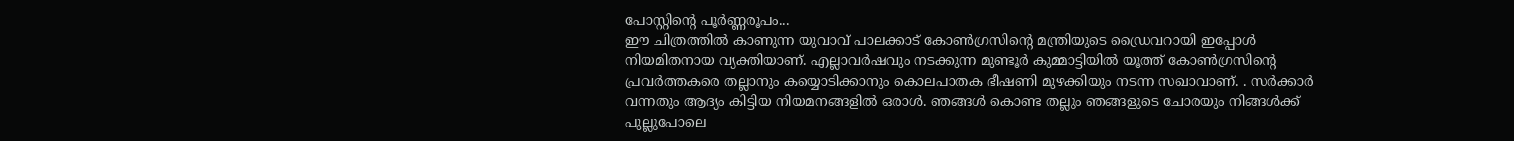പോസ്റ്റിന്റെ പൂർണ്ണരൂപം...
ഈ ചിത്രത്തിൽ കാണുന്ന യുവാവ് പാലക്കാട് കോൺഗ്രസിന്റെ മന്ത്രിയുടെ ഡ്രൈവറായി ഇപ്പോൾ നിയമിതനായ വ്യക്തിയാണ്. എല്ലാവർഷവും നടക്കുന്ന മുണ്ടൂർ കുമ്മാട്ടിയിൽ യൂത്ത് കോൺഗ്രസിന്റെ പ്രവർത്തകരെ തല്ലാനും കയ്യൊടിക്കാനും കൊലപാതക ഭീഷണി മുഴക്കിയും നടന്ന സഖാവാണ്. . സർക്കാർ വന്നതും ആദ്യം കിട്ടിയ നിയമനങ്ങളിൽ ഒരാൾ. ഞങ്ങൾ കൊണ്ട തല്ലും ഞങ്ങളുടെ ചോരയും നിങ്ങൾക്ക് പുല്ലുപോലെ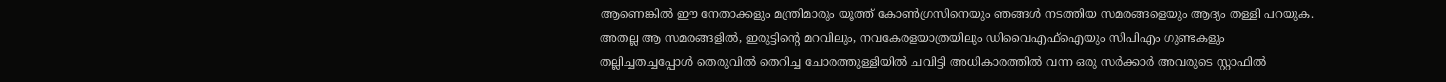ആണെങ്കിൽ ഈ നേതാക്കളും മന്ത്രിമാരും യൂത്ത് കോൺഗ്രസിനെയും ഞങ്ങൾ നടത്തിയ സമരങ്ങളെയും ആദ്യം തള്ളി പറയുക. അതല്ല ആ സമരങ്ങളിൽ, ഇരുട്ടിന്റെ മറവിലും, നവകേരളയാത്രയിലും ഡിവൈഎഫ്ഐയും സിപിഎം ഗുണ്ടകളും തല്ലിച്ചതച്ചപ്പോൾ തെരുവിൽ തെറിച്ച ചോരത്തുള്ളിയിൽ ചവിട്ടി അധികാരത്തിൽ വന്ന ഒരു സർക്കാർ അവരുടെ സ്റ്റാഫിൽ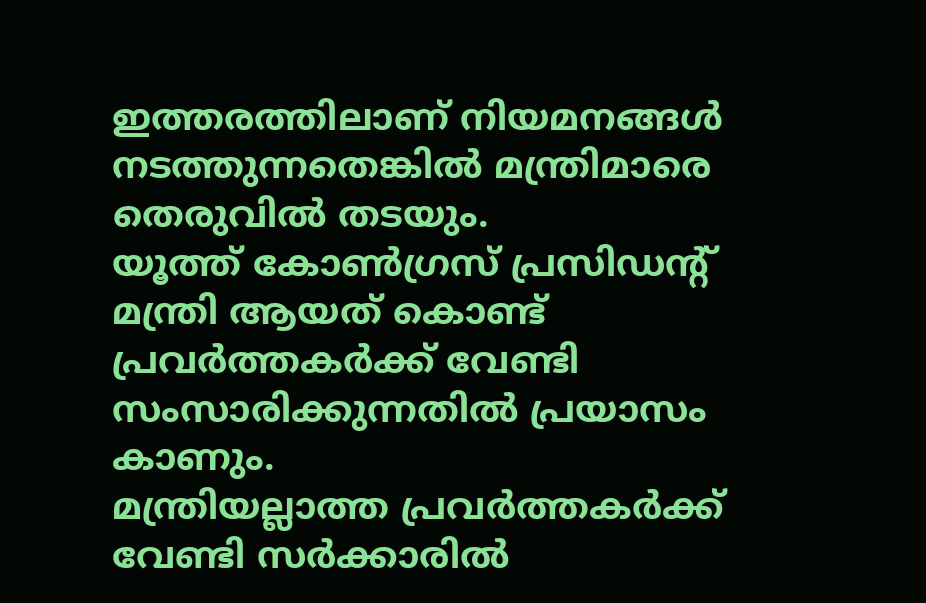ഇത്തരത്തിലാണ് നിയമനങ്ങൾ നടത്തുന്നതെങ്കിൽ മന്ത്രിമാരെ തെരുവിൽ തടയും.
യൂത്ത് കോൺഗ്രസ് പ്രസിഡന്റ് മന്ത്രി ആയത് കൊണ്ട് പ്രവർത്തകർക്ക് വേണ്ടി സംസാരിക്കുന്നതിൽ പ്രയാസം കാണും.
മന്ത്രിയല്ലാത്ത പ്രവർത്തകർക്ക് വേണ്ടി സർക്കാരിൽ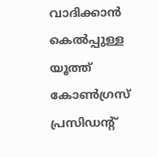വാദിക്കാൻ കെൽപ്പുള്ള യൂത്ത് കോൺഗ്രസ് പ്രസിഡന്റ്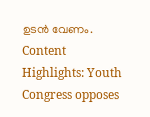ഉടൻ വേണം.
Content Highlights: Youth Congress opposes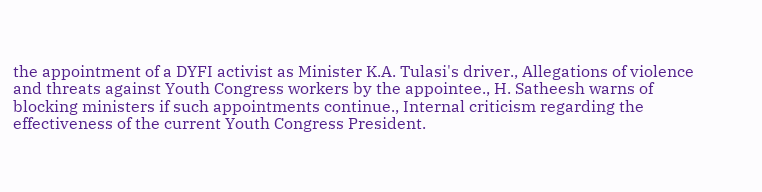the appointment of a DYFI activist as Minister K.A. Tulasi's driver., Allegations of violence and threats against Youth Congress workers by the appointee., H. Satheesh warns of blocking ministers if such appointments continue., Internal criticism regarding the effectiveness of the current Youth Congress President.